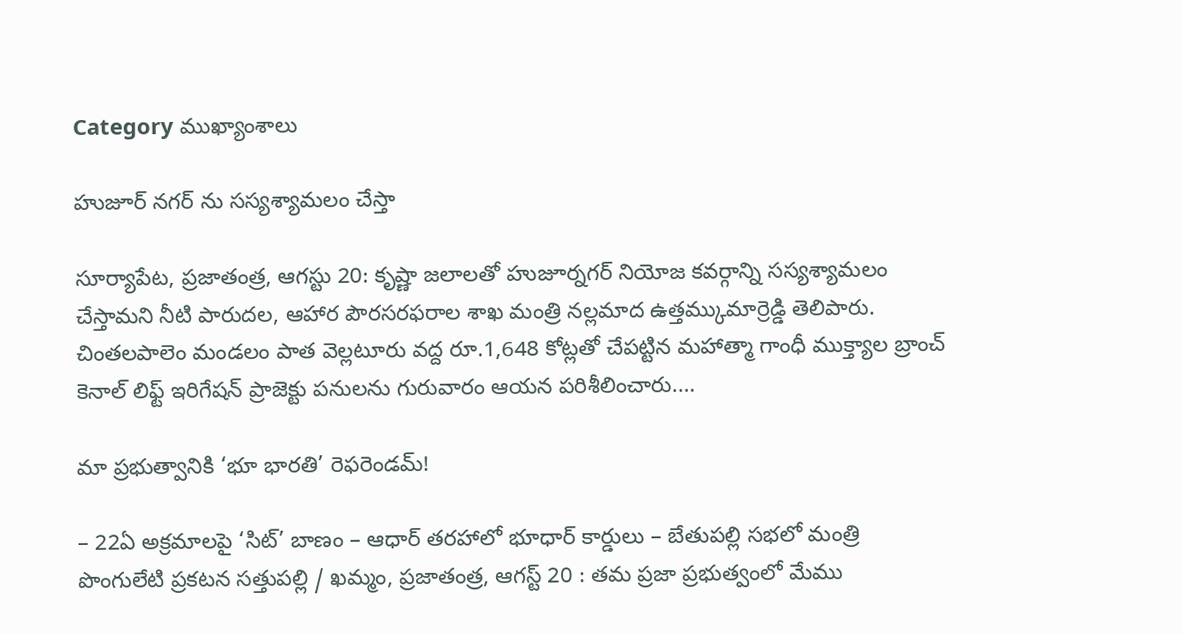Category ముఖ్యాంశాలు

హుజూర్ నగర్ ను సస్యశ్యామలం చేస్తా

సూర్యాపేట, ప్రజాతంత్ర, ఆగస్టు 20: కృష్ణా జలాలతో హుజూర్నగర్ నియోజ కవర్గాన్ని సస్యశ్యామలం చేస్తామని నీటి పారుదల, ఆహార పౌరసరఫరాల శాఖ మంత్రి నల్లమాద ఉత్తమ్కుమార్రెడ్డి తెలిపారు. చింతలపాలెం మండలం పాత వెల్లటూరు వద్ద రూ.1,648 కోట్లతో చేపట్టిన మహాత్మా గాంధీ ముక్త్యాల బ్రాంచ్ కెనాల్ లిఫ్ట్ ఇరిగేషన్ ప్రాజెక్టు పనులను గురువారం ఆయన పరిశీలించారు.…

మా ప్రభుత్వానికి ‘భూ భారతి’ రెఫరెండమ్!

– 22ఏ అక్రమాలపై ‘సిట్’ బాణం – ఆధార్ తరహాలో భూధార్ కార్డులు – బేతుపల్లి సభలో మంత్రి పొంగులేటి ప్రకటన సత్తుపల్లి / ఖమ్మం, ప్రజాతంత్ర, ఆగస్ట్ 20 : తమ ప్రజా ప్రభుత్వంలో మేము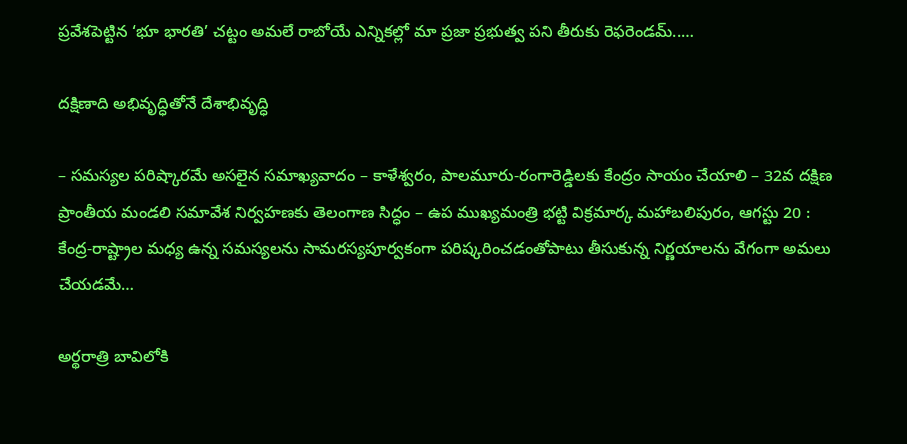ప్రవేశపెట్టిన ‘భూ భారతి’ చట్టం అమలే రాబోయే ఎన్నికల్లో మా ప్రజా ప్రభుత్వ పని తీరుకు రెఫరెండమ్..…

దక్షిణాది అభివృద్ధితోనే దేశాభివృద్ధి

– సమస్యల పరిష్కారమే అసలైన సమాఖ్యవాదం – కాళేశ్వరం, పాలమూరు-రంగారెడ్డిలకు కేంద్రం సాయం చేయాలి – 32వ దక్షిణ ప్రాంతీయ మండలి సమావేశ నిర్వ‌హ‌ణ‌కు తెలంగాణ సిద్ధం – ఉప ముఖ్యమంత్రి భట్టి విక్రమార్క మహాబలిపురం, ఆగస్టు 20 : కేంద్ర-రాష్ట్రాల మధ్య ఉన్న సమస్యలను సామరస్యపూర్వకంగా పరిష్కరించడంతోపాటు తీసుకున్న నిర్ణయాలను వేగంగా అమలు చేయడమే…

అర్థరాత్రి బావిలోకి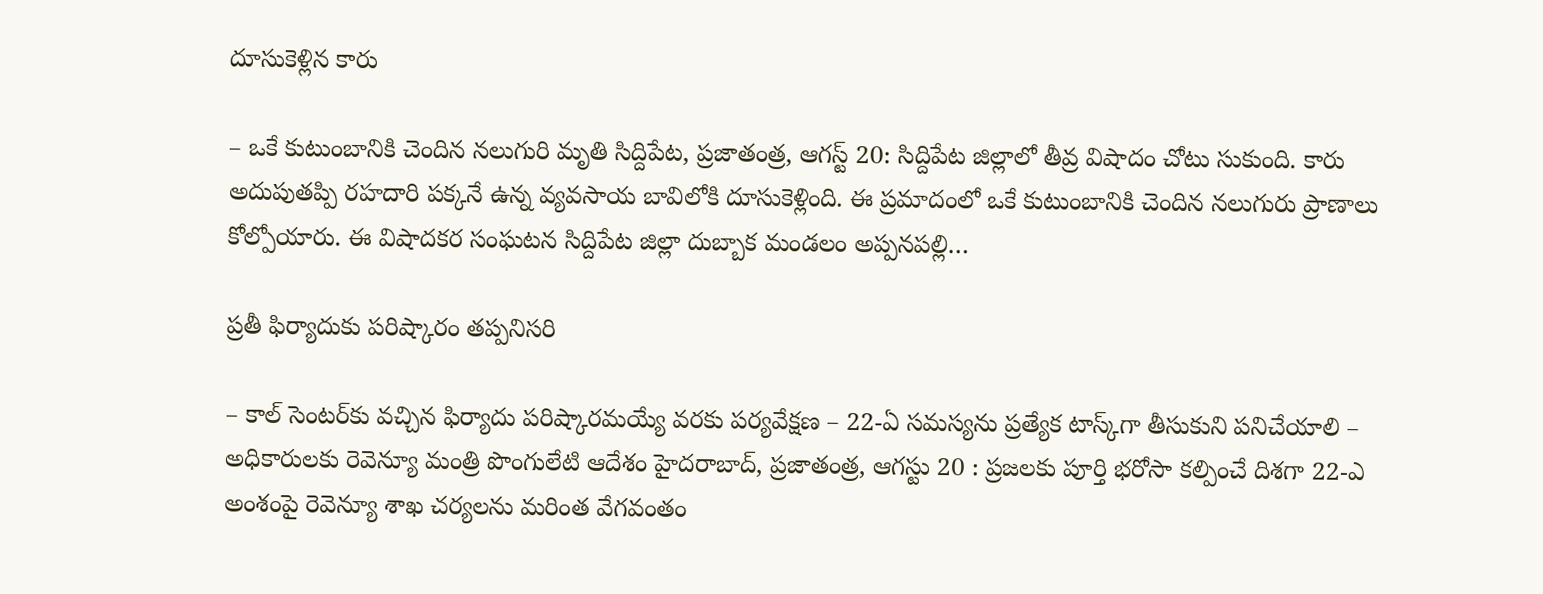దూసుకెళ్లిన కారు

– ఒకే కుటుంబానికి చెందిన నలుగురి మృతి సిద్దిపేట, ప్రజాతంత్ర, ఆగస్ట్ 20: సిద్దిపేట జిల్లాలో తీవ్ర విషాదం చోటు సుకుంది. కారు అదుపుతప్పి రహదారి పక్కనే ఉన్న వ్యవసాయ బావిలోకి దూసుకెళ్లింది. ఈ ప్రమాదంలో ఒకే కుటుంబానికి చెందిన నలుగురు ప్రాణాలు కోల్పోయారు. ఈ విషాదకర సంఘటన సిద్దిపేట జిల్లా దుబ్బాక మండలం అప్పనపల్లి…

ప్రతీ ఫిర్యాదుకు పరిష్కారం తప్పనిసరి

– కాల్ సెంటర్‌కు వచ్చిన ఫిర్యాదు పరిష్కారమయ్యే వరకు పర్యవేక్షణ – 22-ఏ సమస్యను ప్రత్యేక టాస్క్‌గా తీసుకుని పనిచేయాలి – అధికారులకు రెవెన్యూ మంత్రి పొంగులేటి ఆదేశం హైదరాబాద్, ప్రజాతంత్ర, ఆగస్టు 20 : ప్రజలకు పూర్తి భరోసా కల్పించే దిశగా 22-ఎ అంశంపై రెవెన్యూ శాఖ చర్యలను మరింత వేగవంతం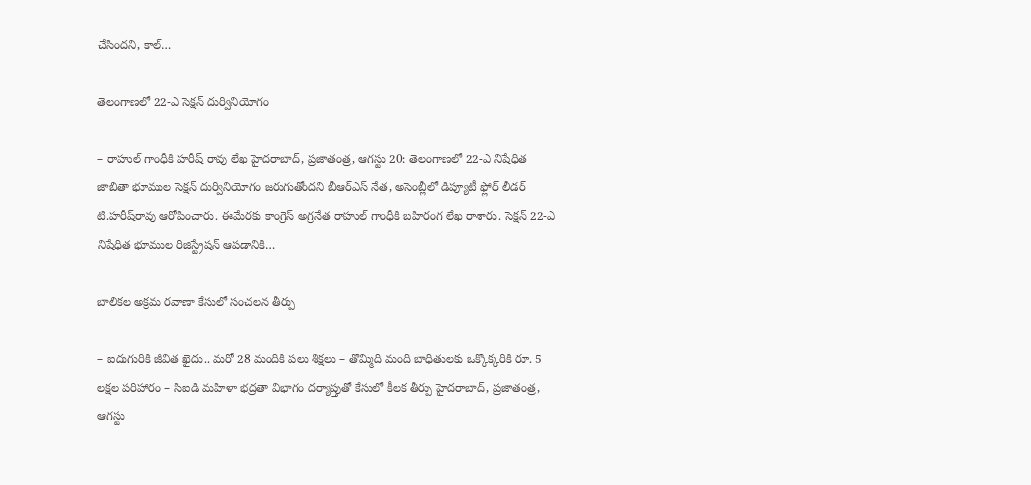చేసిందని, కాల్…

తెలంగాణలో 22-ఎ సెక్షన్ దుర్వినియోగం

– రాహుల్ గాంధీకి హరీష్ రావు లేఖ హైదరాబాద్, ప్రజాతంత్ర, ఆగస్టు 20: తెలంగాణలో 22-ఎ నిషేధిత జాబితా భూముల సెక్షన్ దుర్వినియోగం జరుగుతోందని బీఆర్ఎస్ నేత, అసెంబ్లీలో డిప్యూటీ ఫ్లోర్ లీడర్ టి.హరీష్‌రావు ఆరోపించారు. ఈమేరకు కాంగ్రెస్ అగ్రనేత రాహుల్ గాంధీకి బహిరంగ లేఖ రాశారు. సెక్షన్ 22-ఎ నిషేధిత భూముల రిజిస్ట్రేషన్ ఆపడానికి…

బాలికల అక్రమ రవాణా కేసులో సంచలన తీర్పు

– ఐదుగురికి జీవిత ఖైదు.. మరో 28 మందికి పలు శిక్షలు – తొమ్మిది మంది బాధితులకు ఒక్కొక్కరికి రూ. 5 లక్షల పరిహారం – సిఐడి మహిళా భద్రతా విభాగం దర్యాప్తుతో కేసులో కీలక తీర్పు హైదరాబాద్, ప్రజాతంత్ర, ఆగస్టు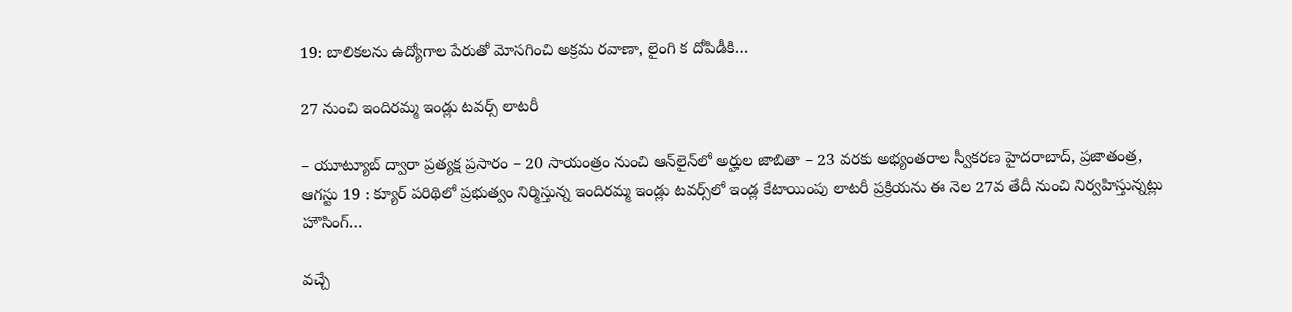19: బాలికలను ఉద్యోగాల పేరుతో మోసగించి అక్రమ రవాణా, లైంగి క దోపిడీకి…

27 నుంచి ఇందిరమ్మ ఇండ్లు టవర్స్ లాటరీ

– యూట్యూబ్ ద్వారా ప్రత్యక్ష ప్రసారం – 20 సాయంత్రం నుంచి ఆన్‌లైన్‌లో అర్హుల జాబితా – 23 వరకు అభ్యంతరాల స్వీకరణ హైదరాబాద్, ప్రజాతంత్ర, ఆగస్టు 19 : క్యూర్ పరిథిలో ప్రభుత్వం నిర్మిస్తున్న ఇందిరమ్మ ఇండ్లు టవర్స్‌లో ఇండ్ల కేటాయింపు లాటరీ ప్రక్రియను ఈ నెల 27వ తేదీ నుంచి నిర్వహిస్తున్నట్లు హౌసింగ్…

వచ్చే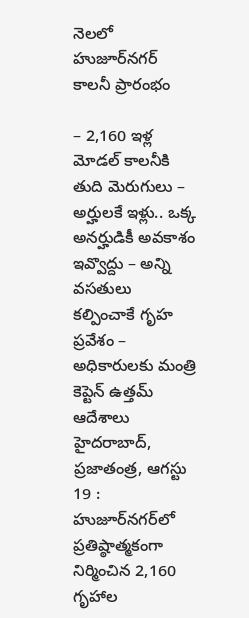నెలలో హుజూర్‌నగర్ కాలనీ ప్రారంభం

– 2,160 ఇళ్ల మోడల్ కాలనీకి తుది మెరుగులు – అర్హులకే ఇళ్లు.. ఒక్క అనర్హుడికీ అవకాశం ఇవ్వొద్దు – అన్ని వసతులు కల్పించాకే గృహ ప్రవేశం – అధికారులకు మంత్రి కెప్టెన్ ఉత్తమ్ ఆదేశాలు హైదరాబాద్, ప్రజాతంత్ర, ఆగస్టు 19 : హుజూర్‌నగర్‌లో ప్రతిష్ఠాత్మకంగా నిర్మించిన 2,160 గృహాల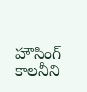హౌసింగ్ కాలనీని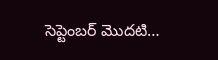సెప్టెంబర్ మొదటి…